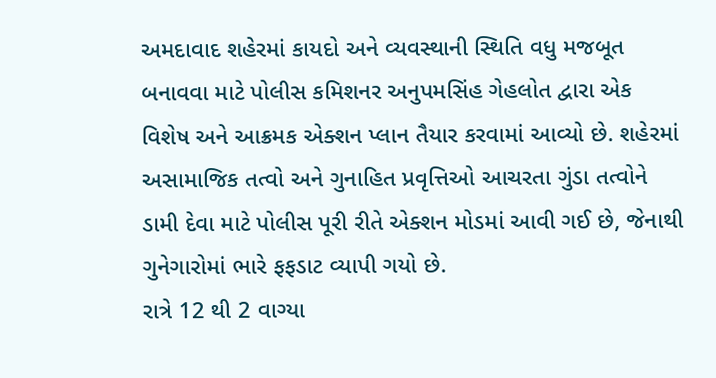અમદાવાદ શહેરમાં કાયદો અને વ્યવસ્થાની સ્થિતિ વધુ મજબૂત બનાવવા માટે પોલીસ કમિશનર અનુપમસિંહ ગેહલોત દ્વારા એક વિશેષ અને આક્રમક એક્શન પ્લાન તૈયાર કરવામાં આવ્યો છે. શહેરમાં અસામાજિક તત્વો અને ગુનાહિત પ્રવૃત્તિઓ આચરતા ગુંડા તત્વોને ડામી દેવા માટે પોલીસ પૂરી રીતે એક્શન મોડમાં આવી ગઈ છે, જેનાથી ગુનેગારોમાં ભારે ફફડાટ વ્યાપી ગયો છે.
રાત્રે 12 થી 2 વાગ્યા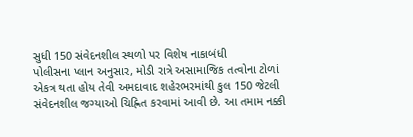સુધી 150 સંવેદનશીલ સ્થળો પર વિશેષ નાકાબંધી
પોલીસના પ્લાન અનુસાર, મોડી રાત્રે અસામાજિક તત્વોના ટોળાં એકત્ર થતા હોય તેવી અમદાવાદ શહેરભરમાંથી કુલ 150 જેટલી સંવેદનશીલ જગ્યાઓ ચિહ્નિત કરવામાં આવી છે. આ તમામ નક્કી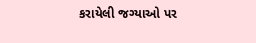કરાયેલી જગ્યાઓ પર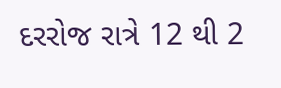દરરોજ રાત્રે 12 થી 2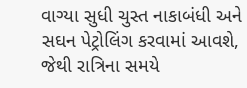વાગ્યા સુધી ચુસ્ત નાકાબંધી અને સઘન પેટ્રોલિંગ કરવામાં આવશે, જેથી રાત્રિના સમયે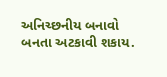અનિચ્છનીય બનાવો બનતા અટકાવી શકાય.